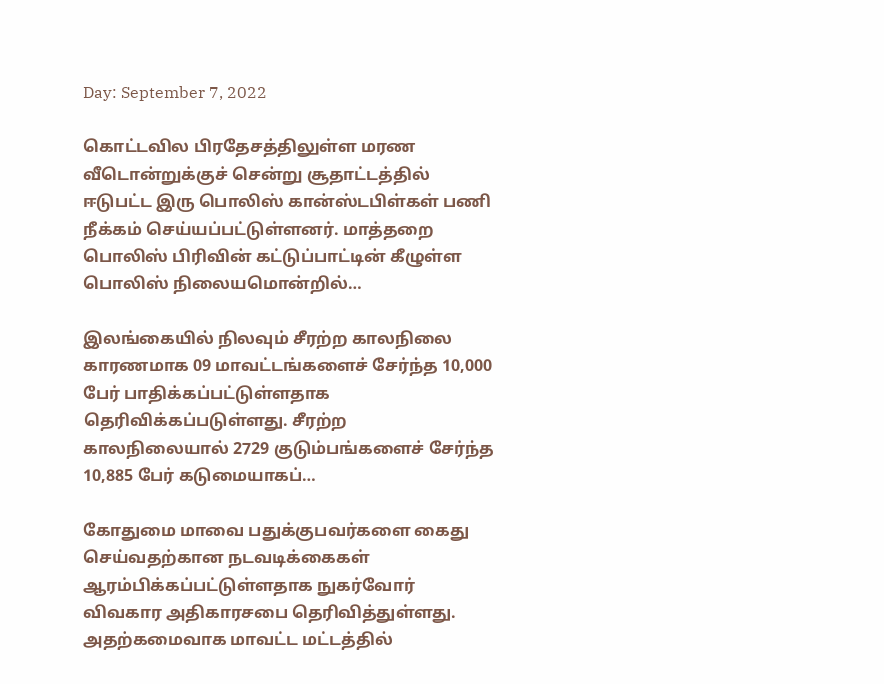Day: September 7, 2022

கொட்டவில பிரதேசத்திலுள்ள மரண வீடொன்றுக்குச் சென்று சூதாட்டத்தில் ஈடுபட்ட இரு பொலிஸ் கான்ஸ்டபிள்கள் பணி நீக்கம் செய்யப்பட்டுள்ளனர். மாத்தறை பொலிஸ் பிரிவின் கட்டுப்பாட்டின் கீழுள்ள பொலிஸ் நிலையமொன்றில்…

இலங்கையில் நிலவும் சீரற்ற காலநிலை காரணமாக 09 மாவட்டங்களைச் சேர்ந்த 10,000 பேர் பாதிக்கப்பட்டுள்ளதாக தெரிவிக்கப்படுள்ளது. சீரற்ற காலநிலையால் 2729 குடும்பங்களைச் சேர்ந்த 10,885 பேர் கடுமையாகப்…

கோதுமை மாவை பதுக்குபவர்களை கைது செய்வதற்கான நடவடிக்கைகள் ஆரம்பிக்கப்பட்டுள்ளதாக நுகர்வோர் விவகார அதிகாரசபை தெரிவித்துள்ளது. அதற்கமைவாக மாவட்ட மட்டத்தில்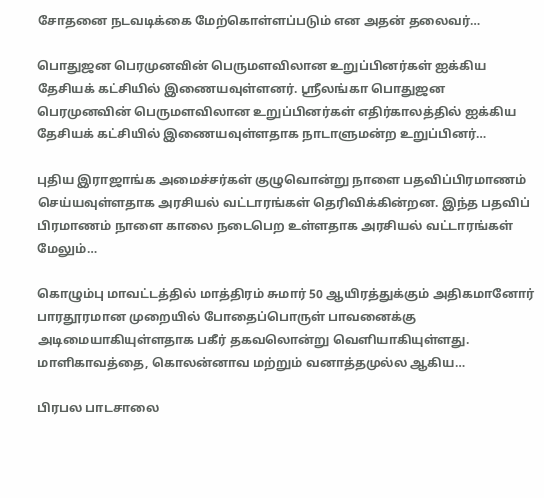சோதனை நடவடிக்கை மேற்கொள்ளப்படும் என அதன் தலைவர்…

பொதுஜன பெரமுனவின் பெருமளவிலான உறுப்பினர்கள் ஐக்கிய தேசியக் கட்சியில் இணையவுள்ளனர். ஶ்ரீலங்கா பொதுஜன பெரமுனவின் பெருமளவிலான உறுப்பினர்கள் எதிர்காலத்தில் ஐக்கிய தேசியக் கட்சியில் இணையவுள்ளதாக நாடாளுமன்ற உறுப்பினர்…

புதிய இராஜாங்க அமைச்சர்கள் குழுவொன்று நாளை பதவிப்பிரமாணம் செய்யவுள்ளதாக அரசியல் வட்டாரங்கள் தெரிவிக்கின்றன. இந்த பதவிப் பிரமாணம் நாளை காலை நடைபெற உள்ளதாக அரசியல் வட்டாரங்கள் மேலும்…

கொழும்பு மாவட்டத்தில் மாத்திரம் சுமார் 50 ஆயிரத்துக்கும் அதிகமானோர் பாரதூரமான முறையில் போதைப்பொருள் பாவனைக்கு அடிமையாகியுள்ளதாக பகீர் தகவலொன்று வெளியாகியுள்ளது. மாளிகாவத்தை, கொலன்னாவ மற்றும் வனாத்தமுல்ல ஆகிய…

பிரபல பாடசாலை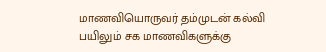மாணவியொருவர் தம்முடன் கல்வி பயிலும் சக மாணவிகளுக்கு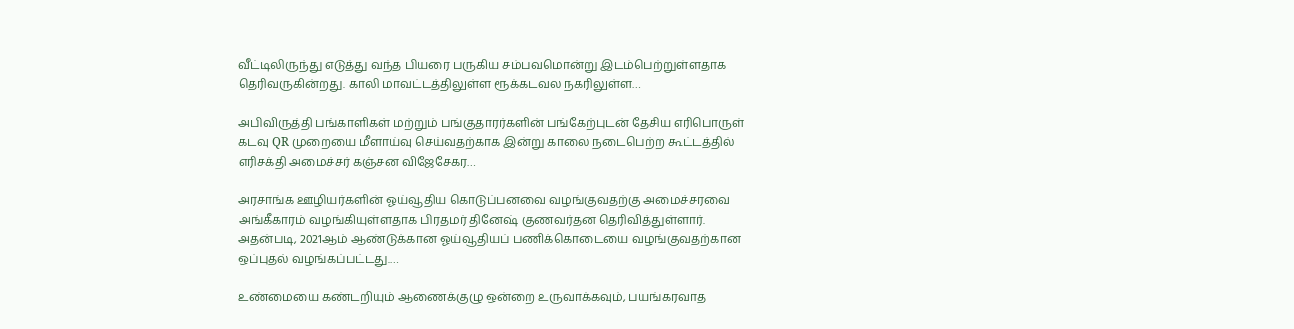வீட்டிலிருந்து எடுத்து வந்த பியரை பருகிய சம்பவமொன்று இடம்பெற்றுள்ளதாக தெரிவருகின்றது. காலி மாவட்டத்திலுள்ள ரூக்கடவல நகரிலுள்ள…

அபிவிருத்தி பங்காளிகள் மற்றும் பங்குதாரர்களின் பங்கேற்புடன் தேசிய எரிபொருள் கடவு QR முறையை மீளாய்வு செய்வதற்காக இன்று காலை நடைபெற்ற கூட்டத்தில் எரிசக்தி அமைச்சர் கஞ்சன விஜேசேகர…

அரசாங்க ஊழியர்களின் ஓய்வூதிய கொடுப்பனவை வழங்குவதற்கு அமைச்சரவை அங்கீகாரம் வழங்கியுள்ளதாக பிரதமர் தினேஷ் குணவர்தன தெரிவித்துள்ளார். அதன்படி, 2021ஆம் ஆண்டுக்கான ஓய்வூதியப் பணிக்கொடையை வழங்குவதற்கான ஒப்புதல் வழங்கப்பட்டது.…

உண்மையை கண்டறியும் ஆணைக்குழு ஒன்றை உருவாக்கவும், பயங்கரவாத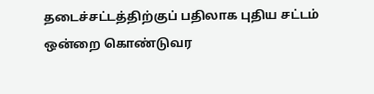தடைச்சட்டத்திற்குப் பதிலாக புதிய சட்டம் ஒன்றை கொண்டுவர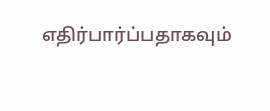எதிர்பார்ப்பதாகவும்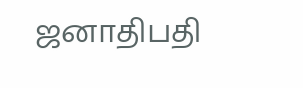ஜனாதிபதி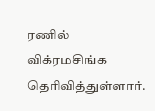ரணில் விக்ரமசிங்க தெரிவித்துள்ளார்.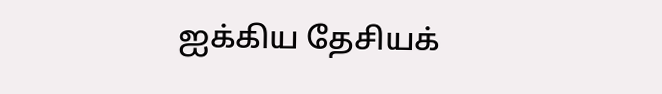ஐக்கிய தேசியக்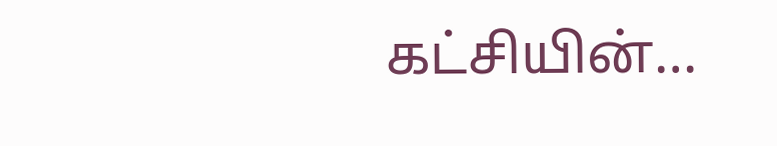கட்சியின்…